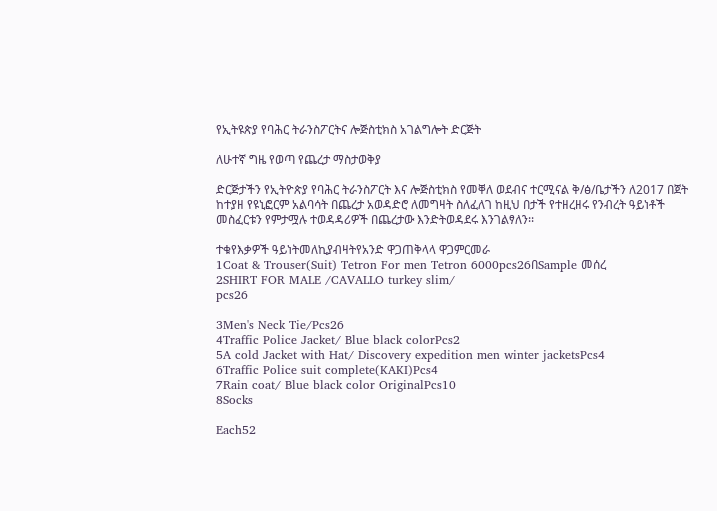የኢትዩጵያ የባሕር ትራንስፖርትና ሎጅስቲክስ አገልግሎት ድርጅት

ለሁተኛ ግዜ የወጣ የጨረታ ማስታወቅያ

ድርጅታችን የኢትዮጵያ የባሕር ትራንስፖርት እና ሎጅስቲክስ የመቐለ ወደብና ተርሚናል ቅ/ፅ/ቤታችን ለ2017 በጀት ከተያዘ የዩኒፎርም አልባሳት በጨረታ አወዳድሮ ለመግዛት ስለፈለገ ከዚህ በታች የተዘረዘሩ የንብረት ዓይነቶች መስፈርቱን የምታሟሉ ተወዳዳሪዎች በጨረታው እንድትወዳደሩ እንገልፃለን፡፡

ተቁየእቃዎች ዓይነትመለኪያብዛትየአንድ ዋጋጠቅላላ ዋጋምርመራ
1Coat & Trouser(Suit) Tetron For men Tetron 6000pcs26በSample መሰረ
2SHIRT FOR MALE /CAVALLO turkey slim/
pcs26

3Men's Neck Tie/Pcs26
4Traffic Police Jacket/ Blue black colorPcs2
5A cold Jacket with Hat/ Discovery expedition men winter jacketsPcs4
6Traffic Police suit complete(KAKI)Pcs4
7Rain coat/ Blue black color OriginalPcs10
8Socks

Each52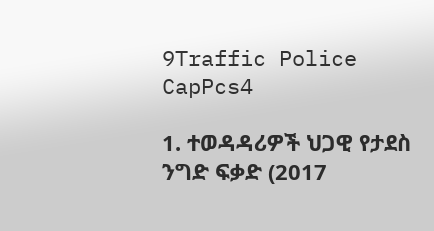9Traffic Police CapPcs4

1. ተወዳዳሪዎች ህጋዊ የታደስ ንግድ ፍቃድ (2017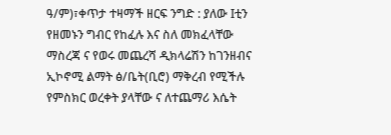ዓ/ም)፣ቀጥታ ተዛማች ዘርፍ ንግድ : ያለው Iቲን የዘመኑን ግብር የከፈሉ እና ስለ መክፈላቸው ማስረጃ ና የወሩ መጨረሻ ዲክላሬሽን ከገንዘብና ኢኮኖሚ ልማት ፅ/ቤት(ቢሮ) ማቅረብ የሚችሉ የምስክር ወረቀት ያላቸው ና ለተጨማሪ እሴት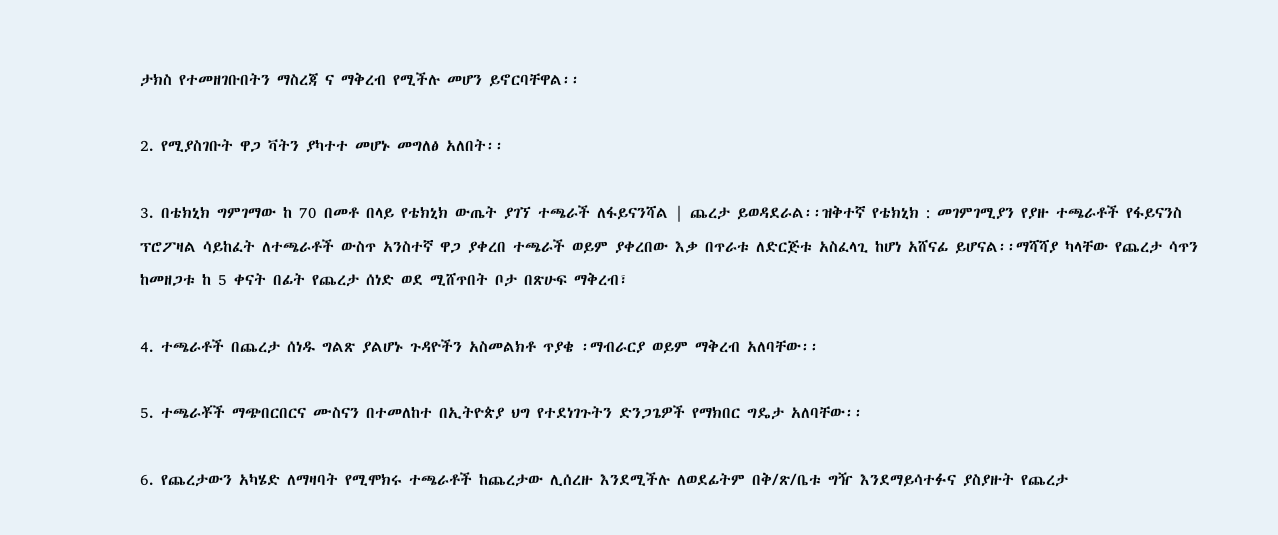ታክስ የተመዘገቡበትን ማስረጃ ና ማቅረብ የሚችሉ መሆን ይኖርባቸዋል፡፡

2. የሚያስገቡት ዋጋ ቫትን ያካተተ መሆኑ መግለፅ አለበት፡፡

3. በቴክኒክ ግምገማው ከ 70 በመቶ በላይ የቴክኒክ ውጤት ያገኘ ተጫራች ለፋይናንሻል | ጨረታ ይወዳደራል፡፡ዝቅተኛ የቴክኒክ : መገምገሚያን የያዙ ተጫራቶች የፋይናንስ ፕሮፖዛል ሳይከፈት ለተጫራቶች ውስጥ አንስተኛ ዋጋ ያቀረበ ተጫራች ወይም ያቀረበው እቃ በጥራቱ ለድርጅቱ አስፈላጊ ከሆነ አሸናፊ ይሆናል፡፡ማሻሻያ ካላቸው የጨረታ ሳጥን ከመዘጋቱ ከ 5 ቀናት በፊት የጨረታ ሰነድ ወደ ሚሸጥበት ቦታ በጽሁፍ ማቅረብ፣

4. ተጫራቶች በጨረታ ሰነዱ ግልጽ ያልሆኑ ጉዳዮችን አስመልክቶ ጥያቄ ፡ማብራርያ ወይም ማቅረብ አለባቸው፡፡

5. ተጫራቾች ማጭበርበርና ሙስናን በተመለከተ በኢትዮጵያ ህግ የተደነገጉትን ድንጋጌዎች የማክበር ግዴታ አለባቸው፡፡

6. የጨረታውን አካሄድ ለማዛባት የሚሞክሩ ተጫራቶች ከጨረታው ሊሰረዙ እንደሚችሉ ለወደፊትም በቅ/ጽ/ቤቱ ግዥ እንደማይሳተፉና ያስያዙት የጨረታ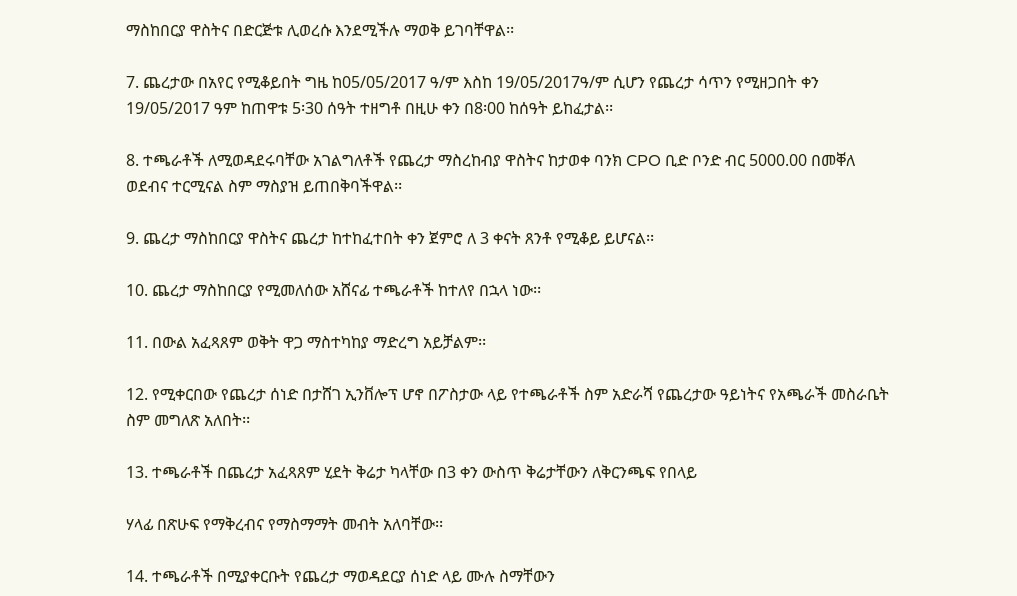ማስከበርያ ዋስትና በድርጅቱ ሊወረሱ እንደሚችሉ ማወቅ ይገባቸዋል፡፡

7. ጨረታው በአየር የሚቆይበት ግዜ ከ05/05/2017 ዓ/ም እስከ 19/05/2017ዓ/ም ሲሆን የጨረታ ሳጥን የሚዘጋበት ቀን 19/05/2017 ዓም ከጠዋቱ 5፡30 ሰዓት ተዘግቶ በዚሁ ቀን በ8፡00 ከሰዓት ይከፈታል፡፡

8. ተጫራቶች ለሚወዳደሩባቸው አገልግለቶች የጨረታ ማስረከብያ ዋስትና ከታወቀ ባንክ CPO ቢድ ቦንድ ብር 5000.00 በመቐለ ወደብና ተርሚናል ስም ማስያዝ ይጠበቅባችዋል፡፡

9. ጨረታ ማስከበርያ ዋስትና ጨረታ ከተከፈተበት ቀን ጀምሮ ለ 3 ቀናት ጸንቶ የሚቆይ ይሆናል፡፡

10. ጨረታ ማስከበርያ የሚመለሰው አሸናፊ ተጫራቶች ከተለየ በኋላ ነው፡፡

11. በውል አፈጻጸም ወቅት ዋጋ ማስተካከያ ማድረግ አይቻልም፡፡

12. የሚቀርበው የጨረታ ሰነድ በታሸገ ኢንቨሎፕ ሆኖ በፖስታው ላይ የተጫራቶች ስም አድራሻ የጨረታው ዓይነትና የአጫራች መስራቤት ስም መግለጽ አለበት፡፡

13. ተጫራቶች በጨረታ አፈጻጸም ሂደት ቅሬታ ካላቸው በ3 ቀን ውስጥ ቅሬታቸውን ለቅርንጫፍ የበላይ

ሃላፊ በጽሁፍ የማቅረብና የማስማማት መብት አለባቸው፡፡

14. ተጫራቶች በሚያቀርቡት የጨረታ ማወዳደርያ ሰነድ ላይ ሙሉ ስማቸውን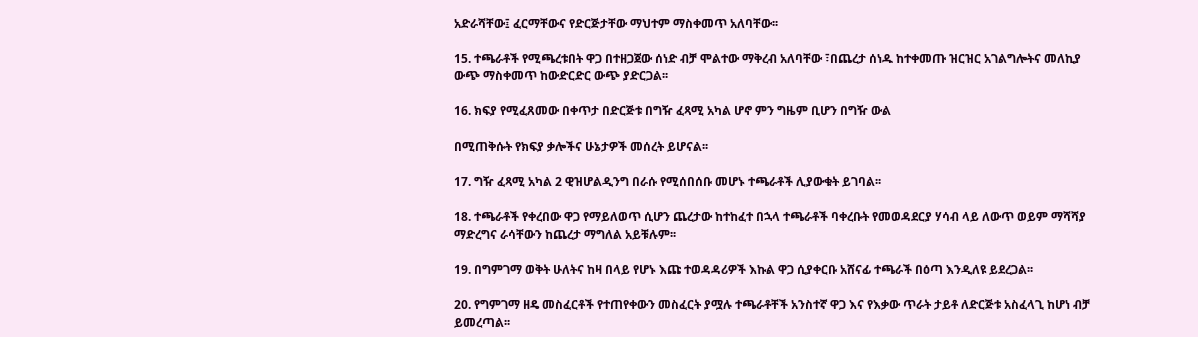አድራሻቸው፤ ፈርማቸውና የድርጅታቸው ማህተም ማስቀመጥ አለባቸው፡፡

15. ተጫራቶች የሚጫረቱበት ዋጋ በተዘጋጀው ሰነድ ብቻ ሞልተው ማቅረብ አለባቸው ፣በጨረታ ሰነዱ ከተቀመጡ ዝርዝር አገልግሎትና መለኪያ ውጭ ማስቀመጥ ከውድርድር ውጭ ያድርጋል፡፡

16. ክፍያ የሚፈጸመው በቀጥታ በድርጅቱ በግዥ ፈጻሚ አካል ሆኖ ምን ግዜም ቢሆን በግዥ ውል

በሚጠቅሱት የክፍያ ቃሎችና ሁኔታዎች መሰረት ይሆናል፡፡

17. ግዥ ፈጻሚ አካል 2 ዊዝሆልዲንግ በራሱ የሚሰበሰቡ መሆኑ ተጫራቶች ሊያውቁት ይገባል፡፡

18. ተጫራቶች የቀረበው ዋጋ የማይለወጥ ሲሆን ጨረታው ከተከፈተ በኋላ ተጫራቶች ባቀረቡት የመወዳደርያ ሃሳብ ላይ ለውጥ ወይም ማሻሻያ ማድረግና ራሳቸውን ከጨረታ ማግለል አይቹሉም፡፡

19. በግምገማ ወቅት ሁለትና ከዛ በላይ የሆኑ እጩ ተወዳዳሪዎች እኩል ዋጋ ሲያቀርቡ አሸናፊ ተጫራች በዕጣ እንዲለዩ ይደረጋል፡፡

20. የግምገማ ዘዴ መስፈርቶች የተጠየቀውን መስፈርት ያሟሉ ተጫራቶቸች አንስተኛ ዋጋ እና የእቃው ጥራት ታይቶ ለድርጅቱ አስፈላጊ ከሆነ ብቻ ይመረጣል፡፡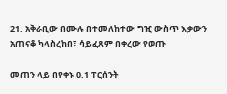21. አቅራቢው በሙሉ በተመለከተው ግዢ ውስጥ እቃውን አጠናቆ ካላስረከበ፣ ሳይፈጸም በቀረው የወጡ

መጠን ላይ በየቀኑ 0.1 ፐርሰንት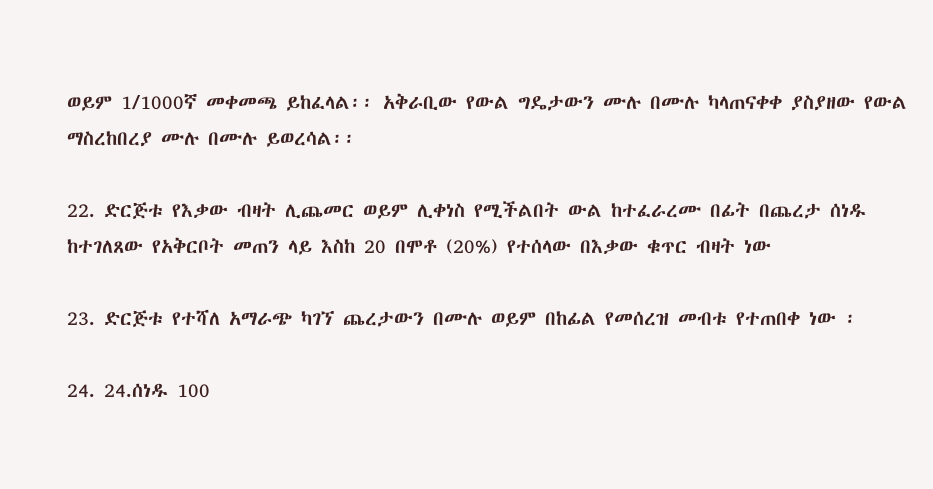ወይም 1/1000ኛ መቀመጫ ይከፈላል፡፡ አቅራቢው የውል ግዴታውን ሙሉ በሙሉ ካላጠናቀቀ ያስያዘው የውል ማስረከበረያ ሙሉ በሙሉ ይወረሳል፡፡

22. ድርጅቱ የእቃው ብዛት ሊጨመር ወይም ሊቀነስ የሚችልበት ውል ከተፈራረሙ በፊት በጨረታ ሰነዱ ከተገለጸው የአቅርቦት መጠን ላይ እስከ 20 በሞቶ (20%) የተሰላው በእቃው ቁጥር ብዛት ነው

23. ድርጅቱ የተሻለ አማራጭ ካገኘ ጨረታውን በሙሉ ወይም በከፊል የመሰረዝ መብቱ የተጠበቀ ነው ፡

24. 24.ሰነዱ 100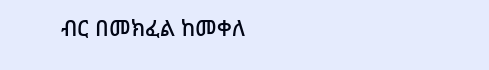ብር በመክፈል ከመቀለ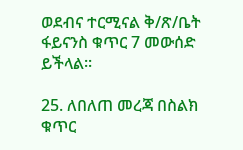ወደብና ተርሚናል ቅ/ጽ/ቤት ፋይናንስ ቁጥር 7 መውሰድ ይችላል፡፡

25. ለበለጠ መረጃ በስልክ ቁጥር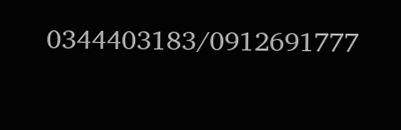0344403183/0912691777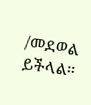/መደወል ይችላል፡፡